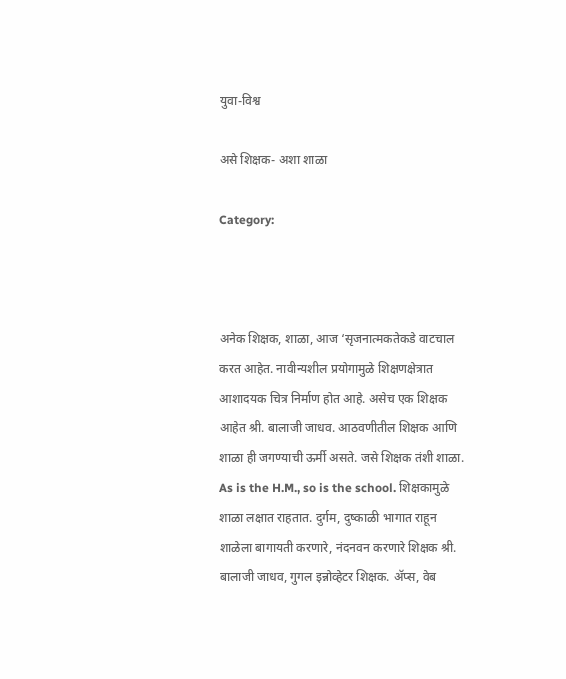युवा-विश्व

असे शिक्षक- अशा शाळा

Category:



अनेक शिक्षक, शाळा, आज ‘सृजनात्मकतेकडे वाटचाल करत आहेत. नावीन्यशील प्रयोगामुळे शिक्षणक्षेत्रात आशादयक चित्र निर्माण होत आहे. असेच एक शिक्षक आहेत श्री. बालाजी जाधव. आठवणीतील शिक्षक आणि शाळा ही जगण्याची ऊर्मी असते. जसे शिक्षक तंशी शाळा. As is the H.M., so is the school. शिक्षकामुळे शाळा लक्षात राहतात. दुर्गम, दुष्काळी भागात राहून शाळेला बागायती करणारे, नंदनवन करणारे शिक्षक श्री. बालाजी जाधव, गुगल इन्नोव्हेटर शिक्षक. ॲप्स, वेब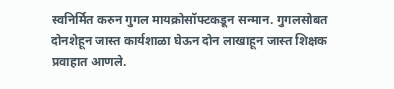स्वनिर्मित करुन गुगल मायक्रोसॉफ्टकडून सन्मान. गुगलसोबत दोनशेहून जास्त कार्यशाळा घेऊन दोन लाखाहून जास्त शिक्षक प्रवाहात आणले.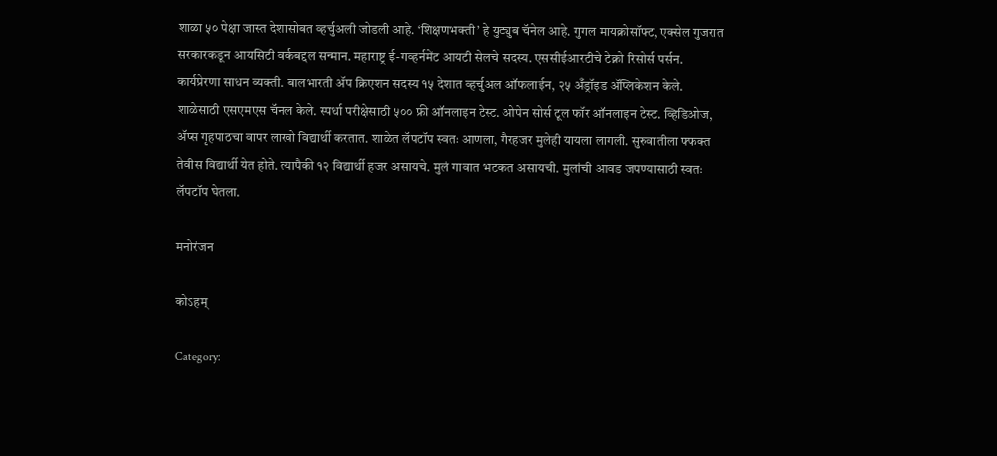शाळा ५० पेक्षा जास्त देशासोबत व्हर्चुअली जोडली आहे. ‘शिक्षणभक्ती’ हे युट्युब चॅनेल आहे. गुगल मायक्रोसॉफ्ट, एक्सेल गुजरात सरकारकडून आयसिटी वर्कबद्दल सन्मान. महाराष्ट्र ई-गव्हर्नमेंट आयटी सेलचे सदस्य. एससीईआरटीचे टेक्नो रिसोर्स पर्सन. कार्यप्रेरणा साधन व्यक्ती. बालभारती ॲप क्रिएशन सदस्य १५ देशात व्हर्चुअल ऑफलाईन, २५ अँड्रॉइड ॲप्लिकेशन केले. शाळेसाठी एसएमएस चॅनल केले. स्पर्धा परीक्षेसाठी ५०० फ्री ऑनलाइन टेस्ट. ओपेन सोर्स टूल फॉर ऑनलाइन टेस्ट. व्हिडिओज, ॲप्स गृहपाठचा वापर लाखो विद्यार्थी करतात. शाळेत लॅपटॉप स्वतः आणला, गैरहजर मुलेही यायला लागली. सुरुवातीला फ्फक्त तेवीस विद्यार्थी येत होते. त्यापैकी १२ विद्यार्थी हजर असायचे. मुलं गावात भटकत असायची. मुलांची आवड जपण्यासाठी स्वतः लॅपटॉप घेतला.

मनोरंजन

कोऽहम्

Category: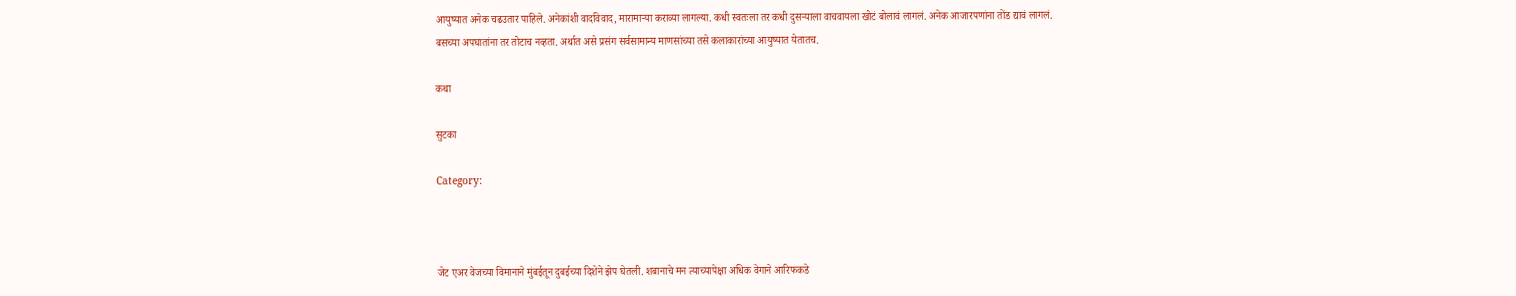आयुष्यात अनेक चढउतार पाहिले. अनेकांशी वादविवाद, मारामाऱ्या कराव्या लागल्या. कधी स्वतःला तर कधी दुसऱ्याला वाचवायला खोटं बोलावं लागलं. अनेक आजारपणांना तोंड द्यावं लागलं. बसच्या अपघातांना तर तोटाच नव्हता. अर्थात असे प्रसंग सर्वसामान्य माणसांच्या तसे कलाकारांच्या आयुष्यात येतातच.

कथा

सुटका

Category:



जेट एअर वेजच्या विमानाने मुंबईतून दुबईच्या दिशेने झेप घेतली. शबानाचे मन त्याच्यापेक्षा अधिक वेगाने आरिफकडे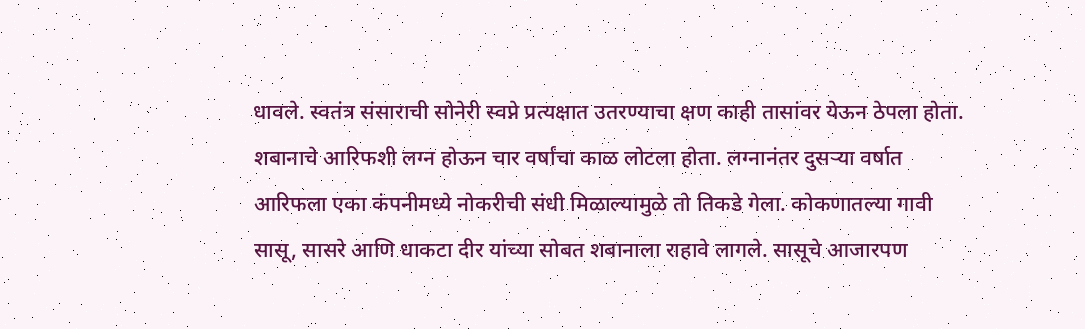धावले. स्वतंत्र संसाराची सोनेरी स्वप्ने प्रत्यक्षात उतरण्याचा क्षण काही तासांवर येऊन ठेपला होता. शबानाचे आरिफशी लग्न होऊन चार वर्षांचा काळ लोटला होता. लग्नानंतर दुसऱ्या वर्षात आरिफला एका कंपनीमध्ये नोकरीची संधी मिळाल्यामुळे तो तिकडे गेला. कोकणातल्या गावी सासू, सासरे आणि धाकटा दीर यांच्या सोबत शबानाला राहावे लागले. सासूचे आजारपण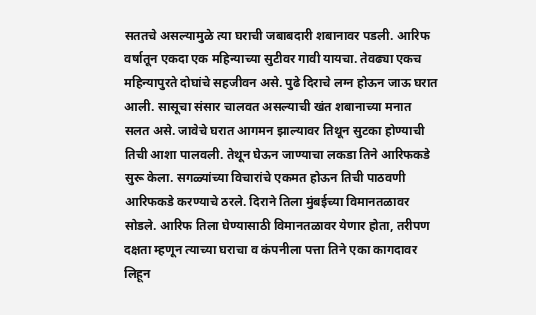सततचे असल्यामुळे त्या घराची जबाबदारी शबानावर पडली. आरिफ वर्षातून एकदा एक महिन्याच्या सुटीवर गावी यायचा. तेवढ्या एकच महिन्यापुरते दोघांचे सहजीवन असे. पुढे दिराचे लग्न होऊन जाऊ घरात आली. सासूचा संसार चालवत असल्याची खंत शबानाच्या मनात सलत असे. जावेचे घरात आगमन झाल्यावर तिथून सुटका होण्याची तिची आशा पालवली. तेथून घेऊन जाण्याचा लकडा तिने आरिफकडे सुरू केला. सगळ्यांच्या विचारांचे एकमत होऊन तिची पाठवणी आरिफकडे करण्याचे ठरले. दिराने तिला मुंबईच्या विमानतळावर सोडले. आरिफ तिला घेण्यासाठी विमानतळावर येणार होता, तरीपण दक्षता म्हणून त्याच्या घराचा व कंपनीला पत्ता तिने एका कागदावर लिहून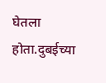घेतला होता.दुबईच्या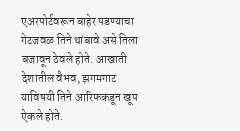एअरपोर्टवरून बाहेर पडण्याचा गेटजवळ तिने थांबावे असे तिला बजावून ठेवले होते. आखाती देशातील वैभव, झगमगाट याविषयी तिने आरिफकडून खूप ऐकले होते.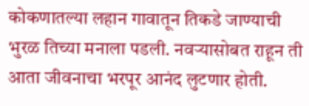कोकणातल्या लहान गावातून तिकडे जाण्याची भुरळ तिच्या मनाला पडली. नवऱ्यासोबत राहून ती आता जीवनाचा भरपूर आनंद लुटणार होती.